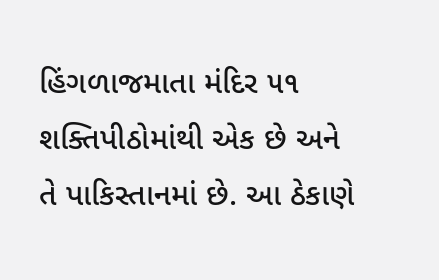હિંગળાજમાતા મંદિર ૫૧ શક્તિપીઠોમાંથી એક છે અને તે પાકિસ્તાનમાં છે. આ ઠેકાણે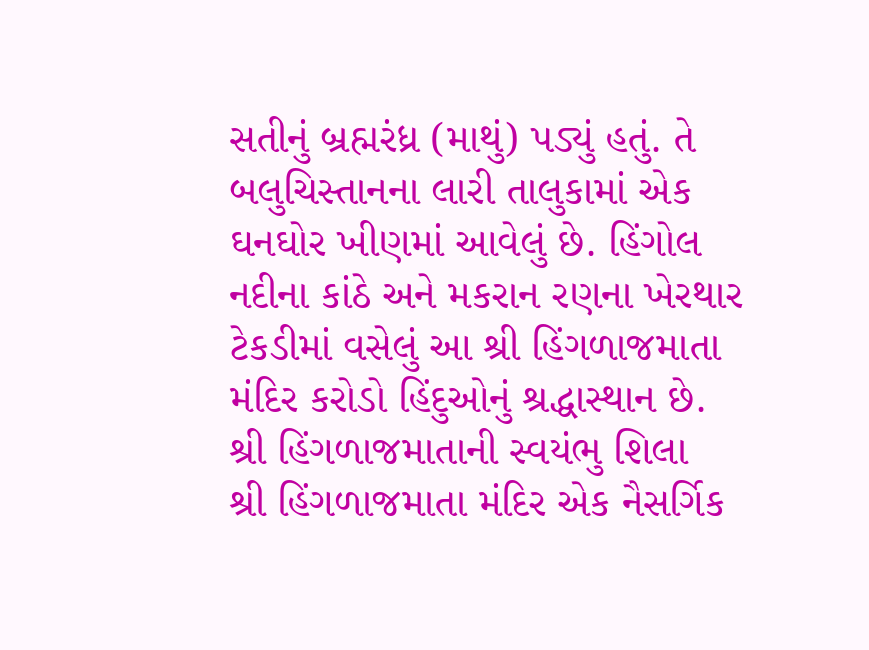સતીનું બ્રહ્મરંધ્ર (માથું) પડ્યું હતું. તે બલુચિસ્તાનના લારી તાલુકામાં એક ઘનઘોર ખીણમાં આવેલું છે. હિંગોલ નદીના કાંઠે અને મકરાન રણના ખેરથાર ટેકડીમાં વસેલું આ શ્રી હિંગળાજમાતા મંદિર કરોડો હિંદુઓનું શ્રદ્ધાસ્થાન છે.
શ્રી હિંગળાજમાતાની સ્વયંભુ શિલા
શ્રી હિંગળાજમાતા મંદિર એક નૈસર્ગિક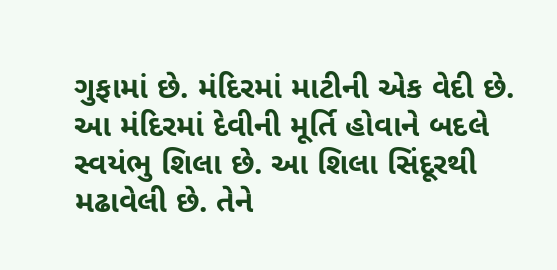ગુફામાં છે. મંદિરમાં માટીની એક વેદી છે. આ મંદિરમાં દેવીની મૂર્તિ હોવાને બદલે સ્વયંભુ શિલા છે. આ શિલા સિંદૂરથી મઢાવેલી છે. તેને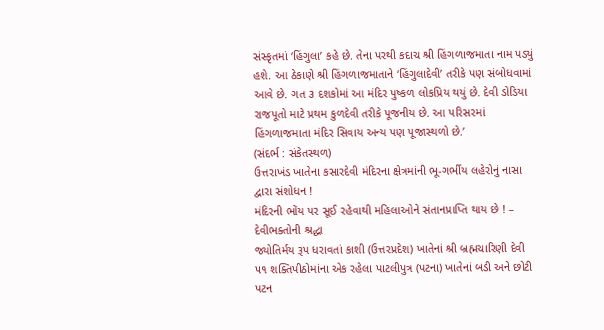સંસ્કૃતમાં ‘હિંગુલા’ કહે છે. તેના પરથી કદાચ શ્રી હિંગળાજમાતા નામ પડ્યું હશે. આ ઠેકાણે શ્રી હિંગળાજમાતાને ‘હિંગુલાદેવી’ તરીકે પણ સંબોધવામાં આવે છે. ગત ૩ દશકોમાં આ મંદિર પુષ્કળ લોકપ્રિય થયું છે. દેવી ડોડિયા રાજપૂતો માટે પ્રથમ કુળદેવી તરીકે પૂજનીય છે. આ પરિસરમાં હિંગળાજમાતા મંદિર સિવાય અન્ય પણ પૂજાસ્થળો છે.’
(સંદર્ભ : સંકેતસ્થળ)
ઉત્તરાખંડ ખાતેના કસારદેવી મંદિરના ક્ષેત્રમાંની ભૂ-ગર્ભીય લહેરોનું નાસા દ્વારા સંશોધન !
મંદિરની ભોંય પર સૂઈ રહેવાથી મહિલાઓને સંતાનપ્રાપ્તિ થાય છે ! – દેવીભક્તોની શ્રદ્ધા
જ્યોતિર્મય રૂપ ધરાવતાં કાશી (ઉત્તરપ્રદેશ) ખાતેનાં શ્રી બ્રહ્મચારિણી દેવી
૫૧ શક્તિપીઠોમાંના એક રહેલા પાટલીપુત્ર (પટના) ખાતેનાં બડી અને છોટી પટન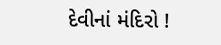દેવીનાં મંદિરો !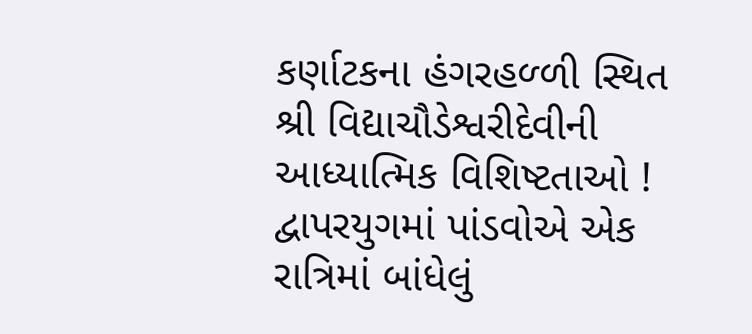કર્ણાટકના હંગરહળ્ળી સ્થિત શ્રી વિદ્યાચૌડેશ્વરીદેવીની આધ્યાત્મિક વિશિષ્ટતાઓ !
દ્વાપરયુગમાં પાંડવોએ એક રાત્રિમાં બાંધેલું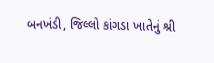બનખંડી, જિલ્લો કાંગડા ખાતેનું શ્રી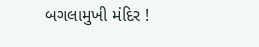બગલામુખી મંદિર !